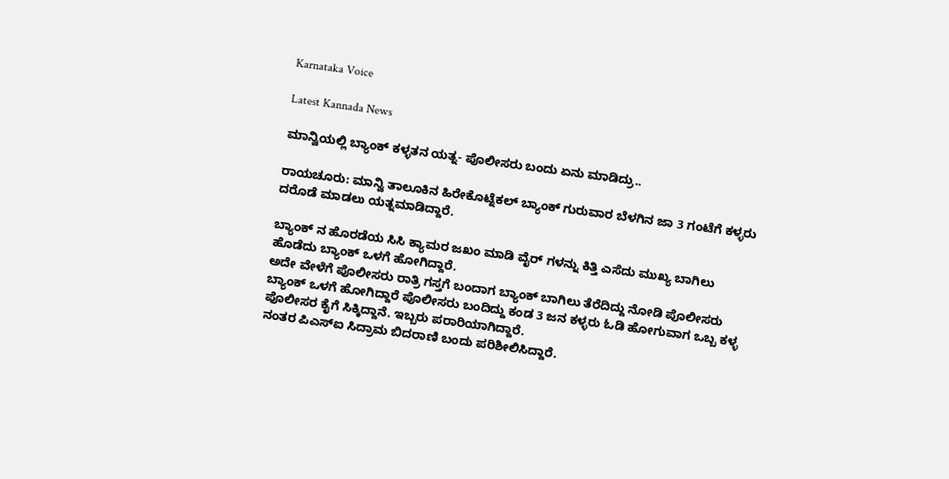Karnataka Voice

Latest Kannada News

ಮಾನ್ವಿಯಲ್ಲಿ ಬ್ಯಾಂಕ್ ಕಳ್ಳತನ ಯತ್ನ- ಪೊಲೀಸರು ಬಂದು ಏನು ಮಾಡಿದ್ರು..

ರಾಯಚೂರು: ಮಾನ್ವಿ ತಾಲೂಕಿನ ಹಿರೇಕೊಟ್ನೆಕಲ್ ಬ್ಯಾಂಕ್ ಗುರುವಾರ ಬೆಳಗಿನ ಜಾ 3 ಗಂಟೆಗೆ ಕಳ್ಳರು ದರೊಡೆ ಮಾಡಲು ಯತ್ನಮಾಡಿದ್ದಾರೆ.

ಬ್ಯಾಂಕ್ ನ ಹೊರಡೆಯ ಸಿಸಿ ಕ್ಯಾಮರ ಜಖಂ ಮಾಡಿ ವೈರ್ ಗಳನ್ನು ಕಿತ್ತಿ ಎಸೆದು ಮುಖ್ಯ ಬಾಗಿಲು ಹೊಡೆದು ಬ್ಯಾಂಕ್ ಒಳಗೆ ಹೋಗಿದ್ದಾರೆ.
ಅದೇ ವೇಳೆಗೆ ಪೊಲೀಸರು ರಾತ್ರಿ ಗಸ್ತಗೆ ಬಂದಾಗ ಬ್ಯಾಂಕ್ ಬಾಗಿಲು ತೆರೆದಿದ್ದು ನೋಡಿ ಪೊಲೀಸರು ಬ್ಯಾಂಕ್ ಒಳಗೆ ಹೋಗಿದ್ದಾರೆ ಪೊಲೀಸರು ಬಂದಿದ್ದು ಕಂಡ 3 ಜನ ಕಳ್ಳರು ಓಡಿ ಹೋಗುವಾಗ ಒಬ್ಬ ಕಳ್ಳ ಪೊಲೀಸರ ಕೈಗೆ ಸಿಕ್ಕಿದ್ದಾನೆ. ಇಬ್ಬರು ಪರಾರಿಯಾಗಿದ್ದಾರೆ.
ನಂತರ ಪಿಎಸ್ಐ ಸಿದ್ರಾಮ ಬಿದರಾಣಿ ಬಂದು ಪರಿಶೀಲಿಸಿದ್ದಾರೆ.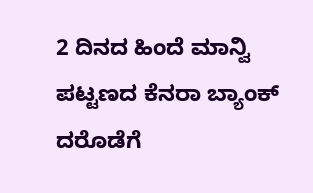2 ದಿನದ ಹಿಂದೆ ಮಾನ್ವಿ ಪಟ್ಟಣದ ಕೆನರಾ ಬ್ಯಾಂಕ್ ದರೊಡೆಗೆ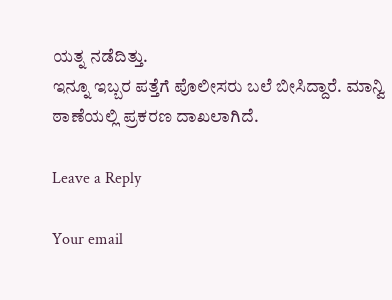ಯತ್ನ ನಡೆದಿತ್ತು.
ಇನ್ನೂ ಇಬ್ಬರ ಪತ್ತೆಗೆ ಪೊಲೀಸರು ಬಲೆ ಬೀಸಿದ್ದಾರೆ. ಮಾನ್ವಿ ಠಾಣೆಯಲ್ಲಿ ಪ್ರಕರಣ ದಾಖಲಾಗಿದೆ.

Leave a Reply

Your email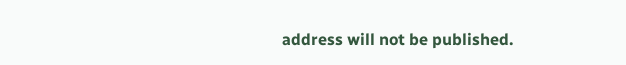address will not be published.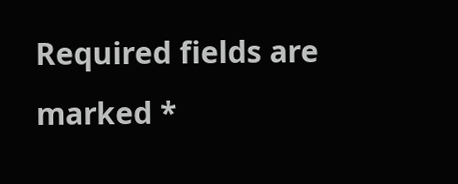Required fields are marked *